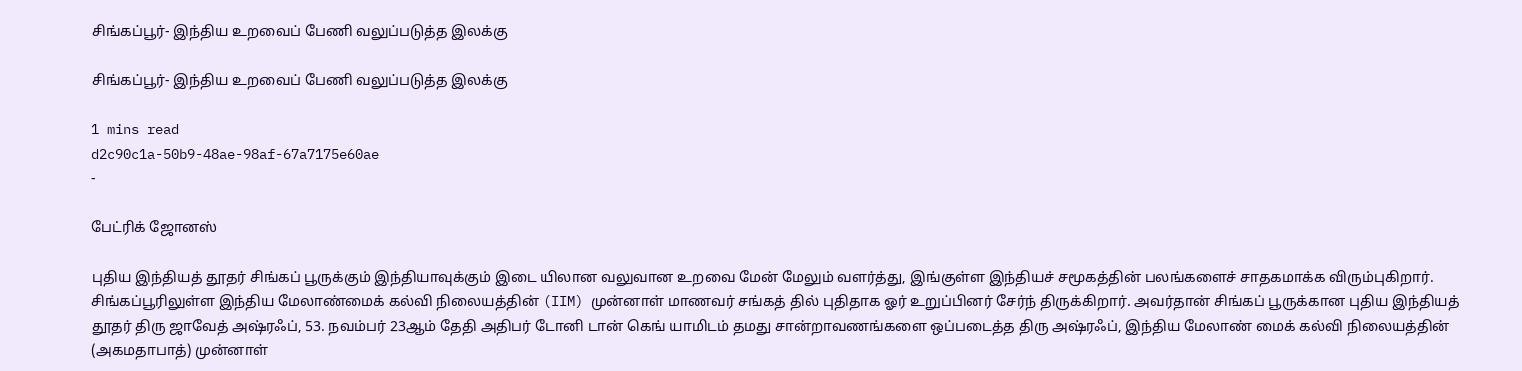சிங்கப்பூர்- இந்திய உறவைப் பேணி வலுப்படுத்த இலக்கு

சிங்கப்பூர்- இந்திய உறவைப் பேணி வலுப்படுத்த இலக்கு

1 mins read
d2c90c1a-50b9-48ae-98af-67a7175e60ae
-

பேட்ரிக் ஜோனஸ்

புதிய இந்தியத் தூதர் சிங்கப் பூருக்கும் இந்தியாவுக்கும் இடை யிலான வலுவான உறவை மேன் மேலும் வளர்த்து, இங்குள்ள இந்தியச் சமூகத்தின் பலங்களைச் சாதகமாக்க விரும்புகிறார். சிங்கப்பூரிலுள்ள இந்திய மேலாண்மைக் கல்வி நிலையத்தின் (IIM) முன்னாள் மாணவர் சங்கத் தில் புதிதாக ஓர் உறுப்பினர் சேர்ந் திருக்கிறார். அவர்தான் சிங்கப் பூருக்கான புதிய இந்தியத் தூதர் திரு ஜாவேத் அஷ்ரஃப், 53. நவம்பர் 23ஆம் தேதி அதிபர் டோனி டான் கெங் யாமிடம் தமது சான்றாவணங்களை ஒப்படைத்த திரு அஷ்ரஃப், இந்திய மேலாண் மைக் கல்வி நிலையத்தின் (அகமதாபாத்) முன்னாள்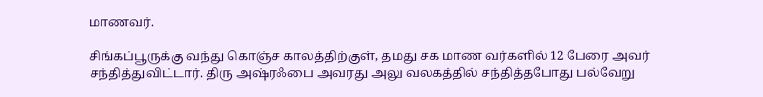மாணவர்.

சிங்கப்பூருக்கு வந்து கொஞ்ச காலத்திற்குள், தமது சக மாண வர்களில் 12 பேரை அவர் சந்தித்துவிட்டார். திரு அஷ்ரஃபை அவரது அலு வலகத்தில் சந்தித்தபோது பல்வேறு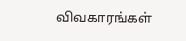விவகாரங்கள்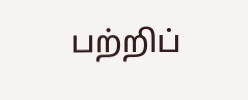பற்றிப்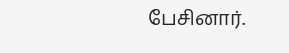பேசினார்.